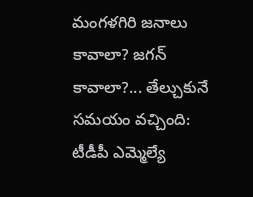మంగళగిరి జనాలు కావాలా? జగన్ కావాలా?... తేల్చుకునే సమయం వచ్చింది: టీడీపీ ఎమ్మెల్యే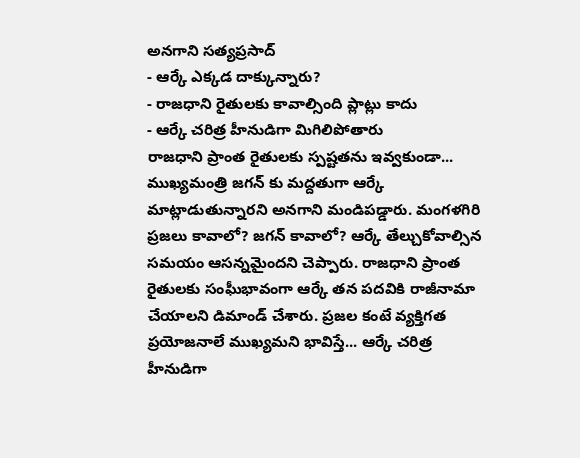అనగాని సత్యప్రసాద్
- ఆర్కే ఎక్కడ దాక్కున్నారు?
- రాజధాని రైతులకు కావాల్సింది ప్లాట్లు కాదు
- ఆర్కే చరిత్ర హీనుడిగా మిగిలిపోతారు
రాజధాని ప్రాంత రైతులకు స్పష్టతను ఇవ్వకుండా... ముఖ్యమంత్రి జగన్ కు మద్దతుగా ఆర్కే మాట్లాడుతున్నారని అనగాని మండిపడ్డారు. మంగళగిరి ప్రజలు కావాలో? జగన్ కావాలో? ఆర్కే తేల్చుకోవాల్సిన సమయం ఆసన్నమైందని చెప్పారు. రాజధాని ప్రాంత రైతులకు సంఘీభావంగా ఆర్కే తన పదవికి రాజీనామా చేయాలని డిమాండ్ చేశారు. ప్రజల కంటే వ్యక్తిగత ప్రయోజనాలే ముఖ్యమని భావిస్తే... ఆర్కే చరిత్ర హీనుడిగా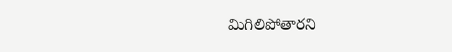మిగిలిపోతారని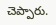చెప్పారు.